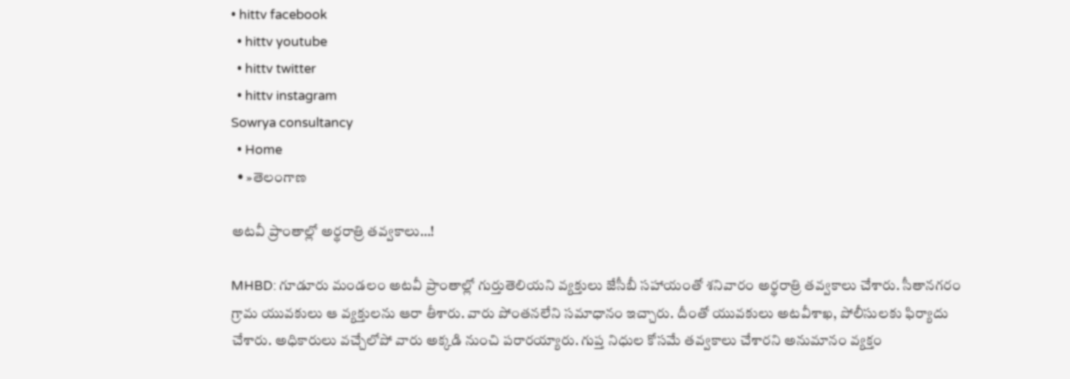• hittv facebook
  • hittv youtube
  • hittv twitter
  • hittv instagram
Sowrya consultancy
  • Home
  • »తెలంగాణ

అటవీ ప్రాంతాల్లో అర్థరాత్రి తవ్వకాలు…!

MHBD: గూడూరు మండలం అటవీ ప్రాంతాల్లో గుర్తుతెలియని వ్యక్తులు జేసీబీ సహాయంతో శనివారం అర్థరాత్రి తవ్వకాలు చేశారు. సీతానగరం గ్రామ యువకులు ఆ వ్యక్తులను ఆరా తీశారు. వారు పోంతనలేని సమాధానం ఇచ్చారు. దీంతో యువకులు అటవీశాఖ, పోలీసులకు ఫిర్యాదు చేశారు. అధికారులు వచ్చేలోపో వారు అక్కడి నుంచి పరారయ్యారు. గుప్త నిధుల కోసమే తవ్వకాలు చేశారని అనుమానం వ్యక్తం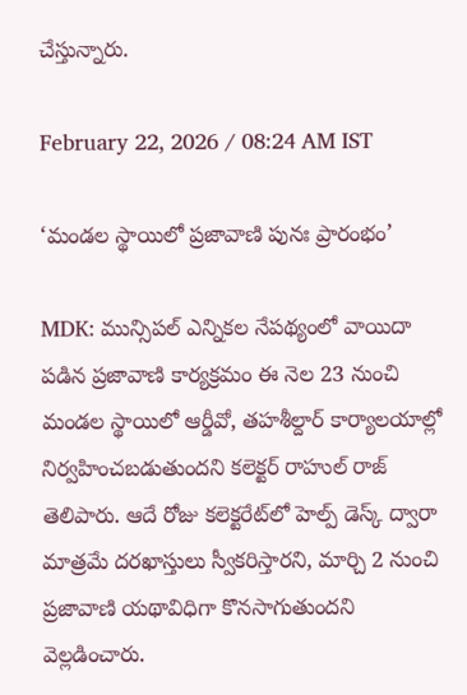చేస్తున్నారు.

February 22, 2026 / 08:24 AM IST

‘మండల స్థాయిలో ప్రజావాణి పునః ప్రారంభం’

MDK: మున్సిపల్ ఎన్నికల నేపథ్యంలో వాయిదా పడిన ప్రజావాణి కార్యక్రమం ఈ నెల 23 నుంచి మండల స్థాయిలో ఆర్డీవో, తహశీల్దార్ కార్యాలయాల్లో నిర్వహించబడుతుందని కలెక్టర్ రాహుల్ రాజ్ తెలిపారు. ఆదే రోజు కలెక్టరేట్‌లో హెల్ప్ డెస్క్ ద్వారా మాత్రమే దరఖాస్తులు స్వీకరిస్తారని, మార్చి 2 నుంచి ప్రజావాణి యథావిధిగా కొనసాగుతుందని వెల్లడించారు.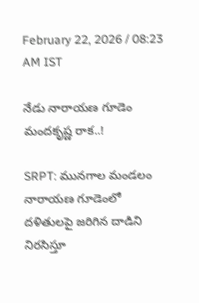February 22, 2026 / 08:23 AM IST

నేడు నారాయణ గూడెం మందకృష్ణ రాక..!

SRPT: మునగాల మండలం నారాయణ గూడెంలో దళితులపై జరిగిన దాడిని నిరసిస్తూ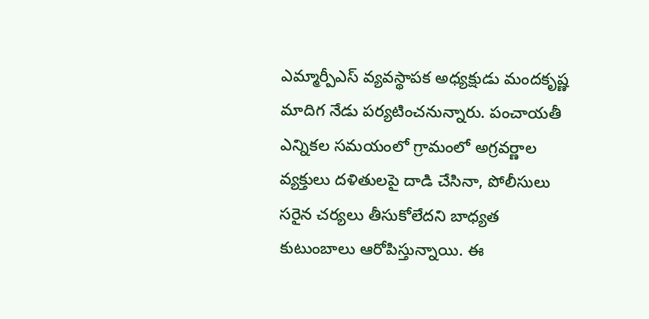ఎమ్మార్పీఎస్ వ్యవస్థాపక అధ్యక్షుడు మందకృష్ణ మాదిగ నేడు పర్యటించనున్నారు. పంచాయతీ ఎన్నికల సమయంలో గ్రామంలో అగ్రవర్ణాల వ్యక్తులు దళితులపై దాడి చేసినా, పోలీసులు సరైన చర్యలు తీసుకోలేదని బాధ్యత కుటుంబాలు ఆరోపిస్తున్నాయి. ఈ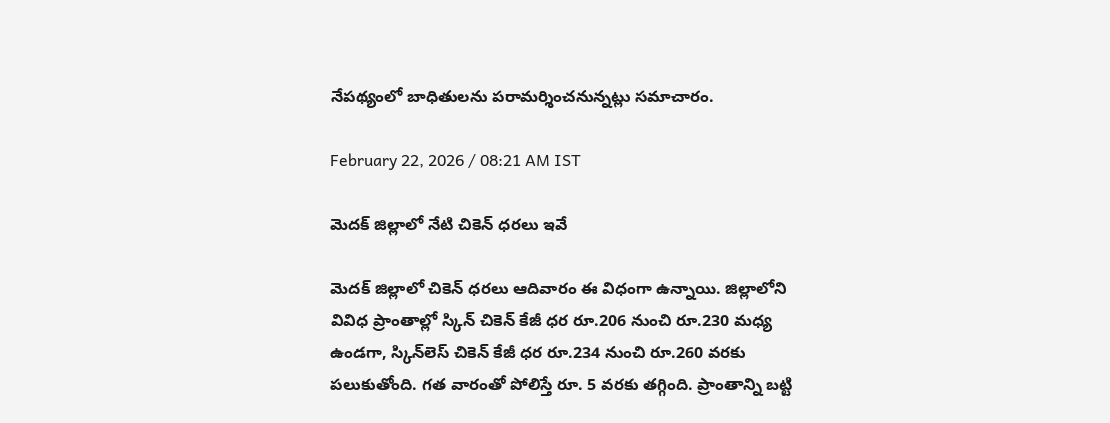నేపథ్యంలో బాధితులను పరామర్శించనున్నట్లు సమాచారం.

February 22, 2026 / 08:21 AM IST

మెదక్ జిల్లాలో నేటి చికెన్ ధరలు ఇవే

మెదక్ జిల్లాలో చికెన్ ధరలు ఆదివారం ఈ విధంగా ఉన్నాయి. జిల్లాలోని వివిధ ప్రాంతాల్లో స్కిన్ చికెన్ కేజీ ధర రూ.206 నుంచి రూ.230 మధ్య ఉండగా, స్కిన్‌లెస్ చికెన్ కేజీ ధర రూ.234 నుంచి రూ.260 వరకు పలుకుతోంది. గత వారంతో పోలిస్తే రూ. 5 వరకు తగ్గింది. ప్రాంతాన్ని బట్టి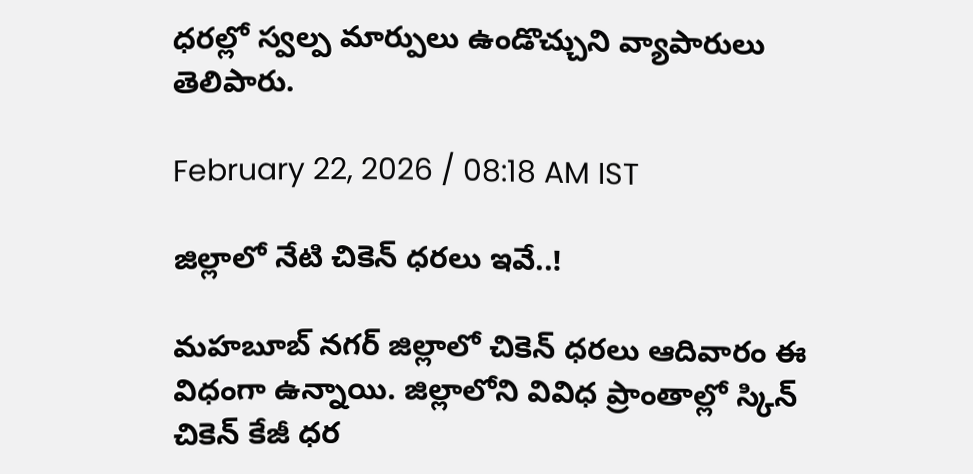ధరల్లో స్వల్ప మార్పులు ఉండొచ్చుని వ్యాపారులు తెలిపారు.

February 22, 2026 / 08:18 AM IST

జిల్లాలో నేటి చికెన్ ధరలు ఇవే..!

మహబూబ్ నగర్ జిల్లాలో చికెన్ ధరలు ఆదివారం ఈ విధంగా ఉన్నాయి. జిల్లాలోని వివిధ ప్రాంతాల్లో స్కిన్ చికెన్ కేజీ ధర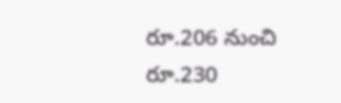రూ.206 నుంచి రూ.230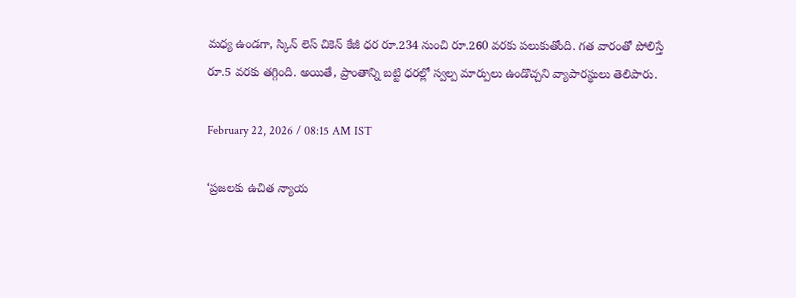మధ్య ఉండగా, స్కిన్ లెస్ చికెన్ కేజీ ధర రూ.234 నుంచి రూ.260 వరకు పలుకుతోంది. గత వారంతో పోలిస్తే రూ.5 వరకు తగ్గింది. అయితే, ప్రాంతాన్ని బట్టి ధరల్లో స్వల్ప మార్పులు ఉండొచ్చని వ్యాపారస్థులు తెలిపారు.

February 22, 2026 / 08:15 AM IST

‘ప్రజలకు ఉచిత న్యాయ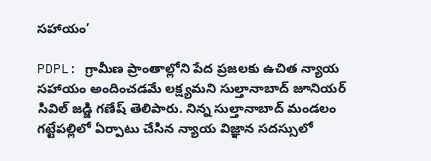సహాయం’

PDPL: గ్రామీణ ప్రాంతాల్లోని పేద ప్రజలకు ఉచిత న్యాయ సహాయం అందించడమే లక్ష్యమని సుల్తానాబాద్ జూనియర్ సివిల్ జడ్జి గణేష్ తెలిపారు. నిన్న సుల్తానాబాద్ మండలం గట్టేపల్లిలో ఏర్పాటు చేసిన న్యాయ విజ్ఞాన సదస్సులో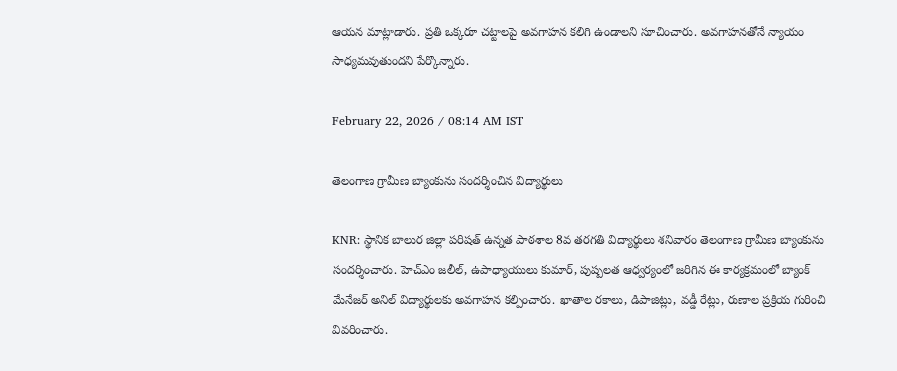ఆయన మాట్లాడారు. ప్రతి ఒక్కరూ చట్టాలపై అవగాహన కలిగి ఉండాలని సూచించారు. అవగాహనతోనే న్యాయం సాధ్యమవుతుందని పేర్కొన్నారు.

February 22, 2026 / 08:14 AM IST

తెలంగాణ గ్రామీణ బ్యాంకును సందర్శించిన విద్యార్థులు

KNR: స్థానిక బాలుర జిల్లా పరిషత్ ఉన్నత పాఠశాల 8వ తరగతి విద్యార్థులు శనివారం తెలంగాణ గ్రామీణ బ్యాంకును సందర్శించారు. హెచ్ఎం జలీల్, ఉపాధ్యాయులు కుమార్, పుష్పలత ఆధ్వర్యంలో జరిగిన ఈ కార్యక్రమంలో బ్యాంక్ మేనేజర్ అనిల్ విద్యార్థులకు అవగాహన కల్పించారు. ఖాతాల రకాలు, డిపాజిట్లు, వడ్డీ రేట్లు, రుణాల ప్రక్రియ గురించి వివరించారు.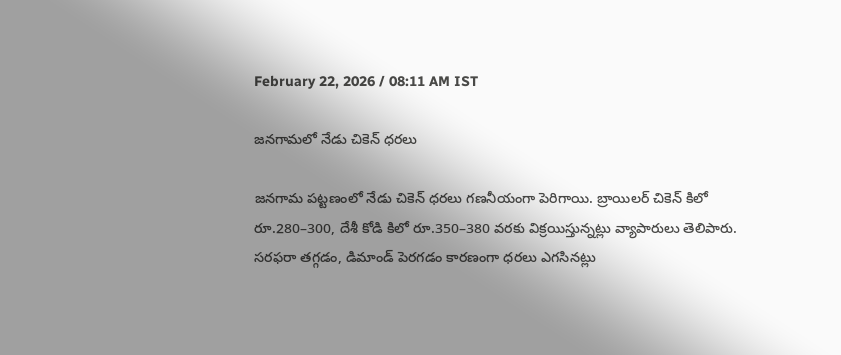February 22, 2026 / 08:11 AM IST

జనగామలో నేడు చికెన్ ధరలు

జనగామ పట్టణంలో నేడు చికెన్ ధరలు గణనీయంగా పెరిగాయి. బ్రాయిలర్ చికెన్ కిలో రూ.280–300, దేశీ కోడి కిలో రూ.350–380 వరకు విక్రయిస్తున్నట్లు వ్యాపారులు తెలిపారు. సరఫరా తగ్గడం, డిమాండ్ పెరగడం కారణంగా ధరలు ఎగసినట్లు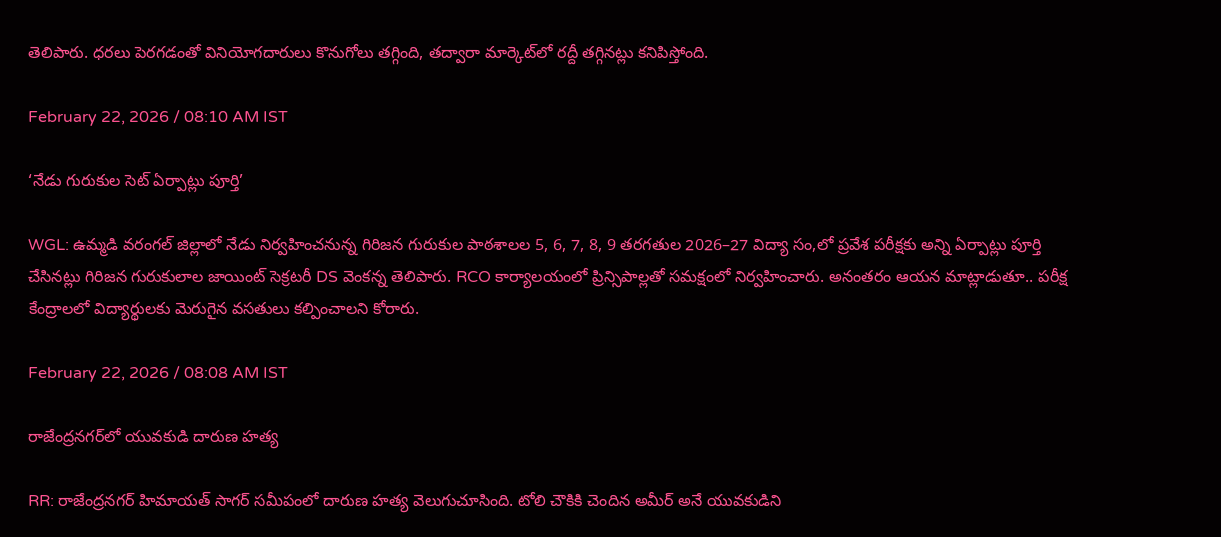తెలిపారు. ధరలు పెరగడంతో వినియోగదారులు కొనుగోలు తగ్గింది, తద్వారా మార్కెట్‌లో రద్దీ తగ్గినట్లు కనిపిస్తోంది.

February 22, 2026 / 08:10 AM IST

‘నేడు గురుకుల సెట్ ఏర్పాట్లు పూర్తి’

WGL: ఉమ్మడి వరంగల్ జిల్లాలో నేడు నిర్వహించనున్న గిరిజన గురుకుల పాఠశాలల 5, 6, 7, 8, 9 తరగతుల 2026–27 విద్యా సం,లో ప్రవేశ పరీక్షకు అన్ని ఏర్పాట్లు పూర్తి చేసినట్లు గిరిజన గురుకులాల జాయింట్ సెక్రటరీ DS వెంకన్న తెలిపారు. RCO కార్యాలయంలో ప్రిన్సిపాల్లతో సమక్షంలో నిర్వహించారు. అనంతరం ఆయన మాట్లాడుతూ.. పరీక్ష కేంద్రాలలో విద్యార్థులకు మెరుగైన వసతులు కల్పించాలని కోరారు.

February 22, 2026 / 08:08 AM IST

రాజేంద్రనగర్‌లో యువకుడి దారుణ హత్య

RR: రాజేంద్రనగర్ హిమాయత్ సాగర్ సమీపంలో దారుణ హత్య వెలుగుచూసింది. టోలి చౌకికి చెందిన అమీర్ అనే యువకుడిని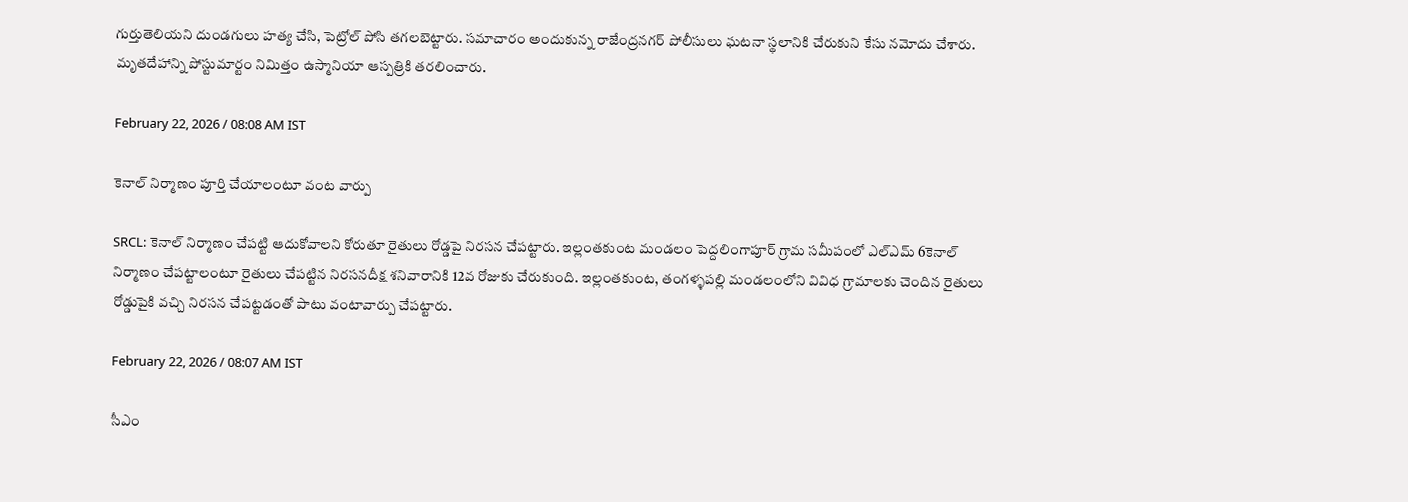గుర్తుతెలియని దుండగులు హత్య చేసి, పెట్రోల్ పోసి తగలబెట్టారు. సమాచారం అందుకున్న రాజేంద్రనగర్ పోలీసులు ఘటనా స్థలానికి చేరుకుని కేసు నమోదు చేశారు. మృతదేహాన్ని పోస్టుమార్టం నిమిత్తం ఉస్మానియా ఆస్పత్రికి తరలించారు.

February 22, 2026 / 08:08 AM IST

కెనాల్ నిర్మాణం పూర్తి చేయాలంటూ వంట వార్పు

SRCL: కెనాల్ నిర్మాణం చేపట్టి ఆదుకోవాలని కోరుతూ రైతులు రోడ్డపై నిరసన చేపట్టారు. ఇల్లంతకుంట మండలం పెద్దలింగాపూర్ గ్రామ సమీపంలో ఎల్ఎమ్ 6కెనాల్ నిర్మాణం చేపట్టాలంటూ రైతులు చేపట్టిన నిరసనదీక్ష శనివారానికి 12వ రోజుకు చేరుకుంది. ఇల్లంతకుంట, తంగళ్ళపల్లి మండలంలోని వివిధ గ్రామాలకు చెందిన రైతులు రోడ్డుపైకి వచ్చి నిరసన చేపట్టడంతో పాటు వంటావార్పు చేపట్టారు.

February 22, 2026 / 08:07 AM IST

సీఎం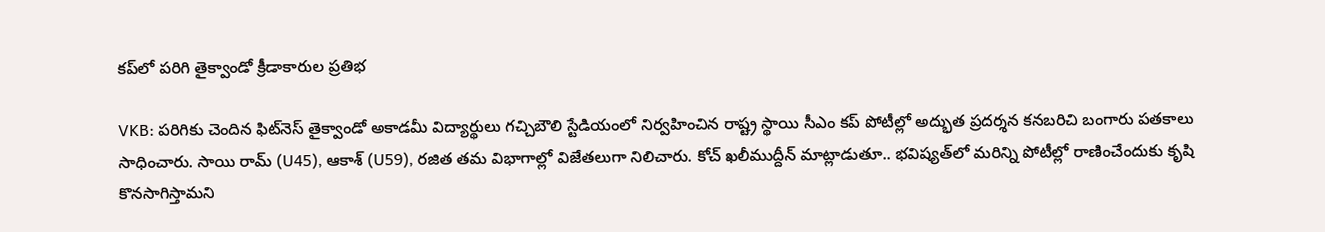కప్‌లో పరిగి తైక్వాండో క్రీడాకారుల ప్రతిభ

VKB: పరిగికు చెందిన ఫిట్‌నెస్ తైక్వాండో అకాడమీ విద్యార్థులు గచ్చిబౌలి స్టేడియంలో నిర్వహించిన రాష్ట్ర స్థాయి సీఎం కప్ పోటీల్లో అద్భుత ప్రదర్శన కనబరిచి బంగారు పతకాలు సాధించారు. సాయి రామ్ (U45), ఆకాశ్ (U59), రజిత తమ విభాగాల్లో విజేతలుగా నిలిచారు. కోచ్ ఖలీముద్దీన్ మాట్లాడుతూ.. భవిష్యత్‌లో మరిన్ని పోటీల్లో రాణించేందుకు కృషి కొనసాగిస్తామని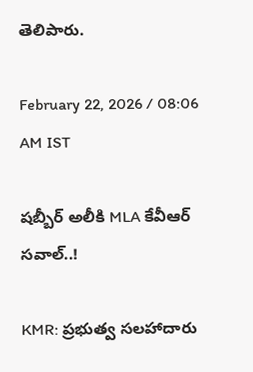తెలిపారు.

February 22, 2026 / 08:06 AM IST

షబ్బీర్ అలీకి MLA కేవీఆర్ సవాల్..!

KMR: ప్రభుత్వ సలహాదారు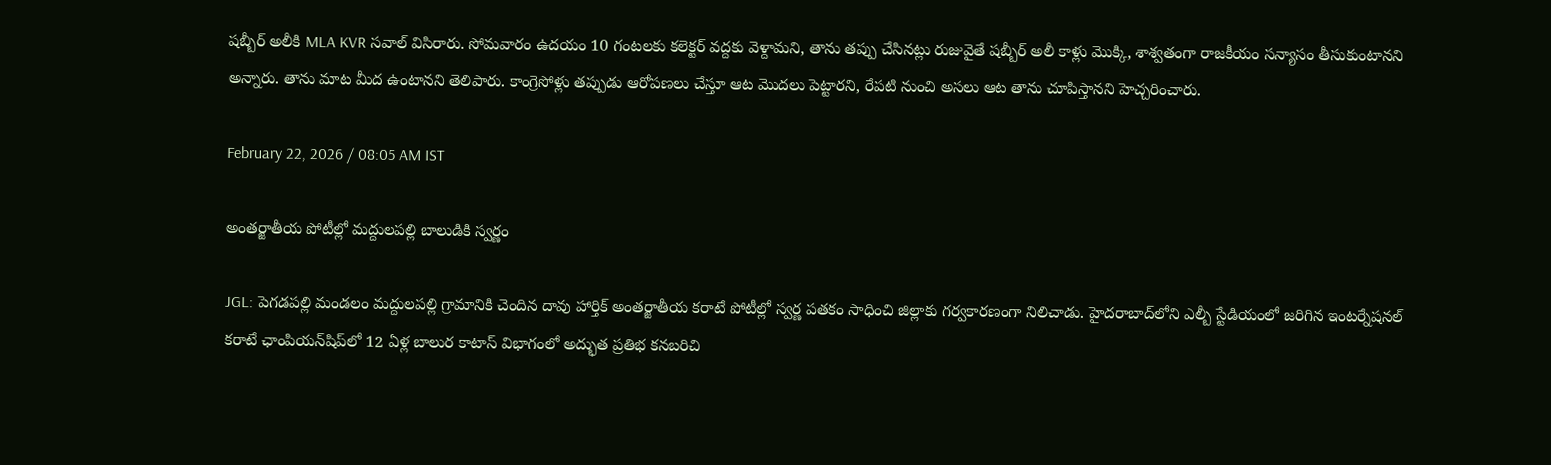షబ్బీర్ అలీకి MLA KVR సవాల్ విసిరారు. సోమవారం ఉదయం 10 గంటలకు కలెక్టర్ వద్దకు వెళ్దామని, తాను తప్పు చేసినట్లు రుజువైతే షబ్బీర్ అలీ కాళ్లు మొక్కి, శాశ్వతంగా రాజకీయం సన్యాసం తీసుకుంటానని అన్నారు. తాను మాట మీద ఉంటానని తెలిపారు. కాంగ్రెసోళ్లు తప్పుడు ఆరోపణలు చేస్తూ ఆట మొదలు పెట్టారని, రేపటి నుంచి అసలు ఆట తాను చూపిస్తానని హెచ్చరించారు.

February 22, 2026 / 08:05 AM IST

అంతర్జాతీయ పోటీల్లో మద్దులపల్లి బాలుడికి స్వర్ణం

JGL: పెగడపల్లి మండలం మద్దులపల్లి గ్రామానికి చెందిన దావు హార్తిక్ అంతర్జాతీయ కరాటే పోటీల్లో స్వర్ణ పతకం సాధించి జిల్లాకు గర్వకారణంగా నిలిచాడు. హైదరాబాద్‌లోని ఎల్బీ స్టేడియంలో జరిగిన ఇంటర్నేషనల్ కరాటే ఛాంపియన్‌షిప్‌లో 12 ఏళ్ల బాలుర కాటాస్ విభాగంలో అద్భుత ప్రతిభ కనబరిచి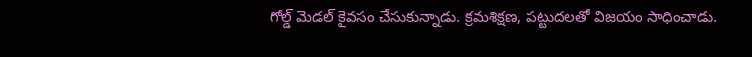గోల్డ్ మెడల్ కైవసం చేసుకున్నాడు. క్రమశిక్షణ, పట్టుదలతో విజయం సాధించాడు.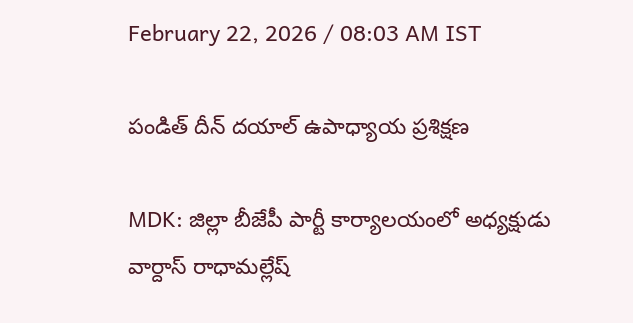February 22, 2026 / 08:03 AM IST

పండిత్ దీన్ దయాల్ ఉపాధ్యాయ ప్రశిక్షణ

MDK: జిల్లా బీజేపీ పార్టీ కార్యాలయంలో అధ్యక్షుడు వార్దాస్ రాధామల్లేష్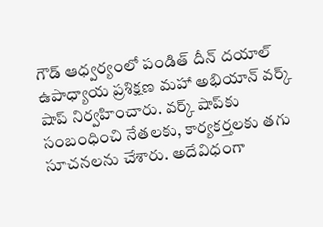గౌడ్ ఆధ్వర్యంలో పండిత్ దీన్ దయాల్ ఉపాధ్యాయ ప్రశిక్షణ మహా అభియాన్ వర్క్ షాప్ నిర్వహించారు. వర్క్ షాప్‌కు సంబంధించి నేతలకు, కార్యకర్తలకు తగు సూచనలను చేశారు. అదేవిధంగా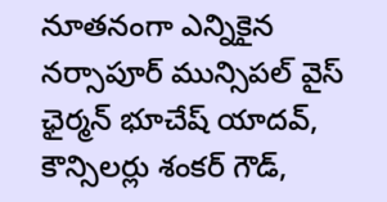నూతనంగా ఎన్నికైన నర్సాపూర్ మున్సిపల్ వైస్ ఛైర్మన్ భూచేష్ యాదవ్, కౌన్సిలర్లు శంకర్ గౌడ్,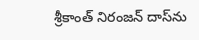శ్రీకాంత్ నిరంజన్ దాస్‌ను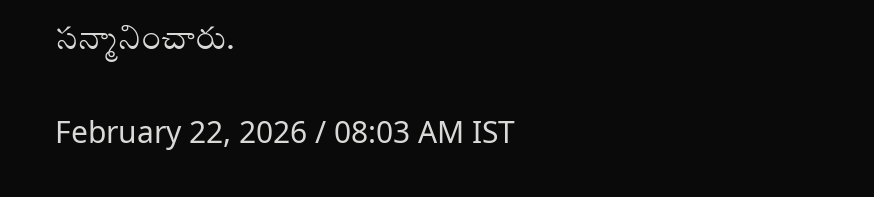సన్మానించారు.

February 22, 2026 / 08:03 AM IST